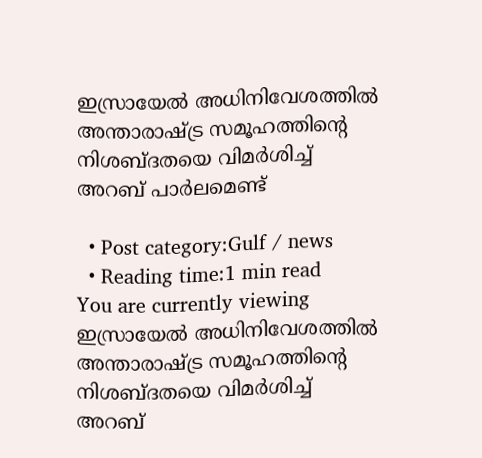ഇസ്രായേല്‍ അധിനിവേശത്തില്‍ അന്താരാഷ്ട്ര സമൂഹത്തിന്‍റെ നിശബ്‌ദതയെ വിമര്‍ശിച്ച്‌ അറബ് പാര്‍ലമെണ്ട്

  • Post category:Gulf / news
  • Reading time:1 min read
You are currently viewing ഇസ്രായേല്‍ അധിനിവേശത്തില്‍ അന്താരാഷ്ട്ര സമൂഹത്തിന്‍റെ നിശബ്‌ദതയെ വിമര്‍ശിച്ച്‌ അറബ്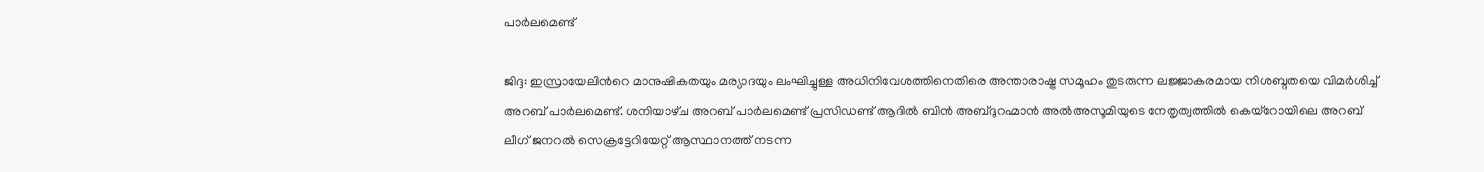പാര്‍ലമെണ്ട്

ജിദ്ദ: ഇസ്രായേലിന്‍റെ മാനുഷികതയും മര്യാദയും ലംഘിച്ചുള്ള അധിനിവേശത്തിനെതിരെ അന്താരാഷ്ട്ര സമൂഹം തുടരുന്ന ലജ്ജാകരമായ നിശബ്ദതയെ വിമര്‍ശിച്ച്‌ അറബ് പാര്‍ലമെണ്ട്. ശനിയാഴ്‌ച അറബ് പാര്‍ലമെണ്ട് പ്രസിഡണ്ട് ആദില്‍ ബിൻ അബ്ദുറഹ്മാൻ അല്‍അസൂമിയുടെ നേതൃത്വത്തില്‍ കെയ്റോയിലെ അറബ് ലീഗ് ജനറല്‍ സെക്രട്ടേറിയേറ്റ് ആസ്ഥാനത്ത് നടന്ന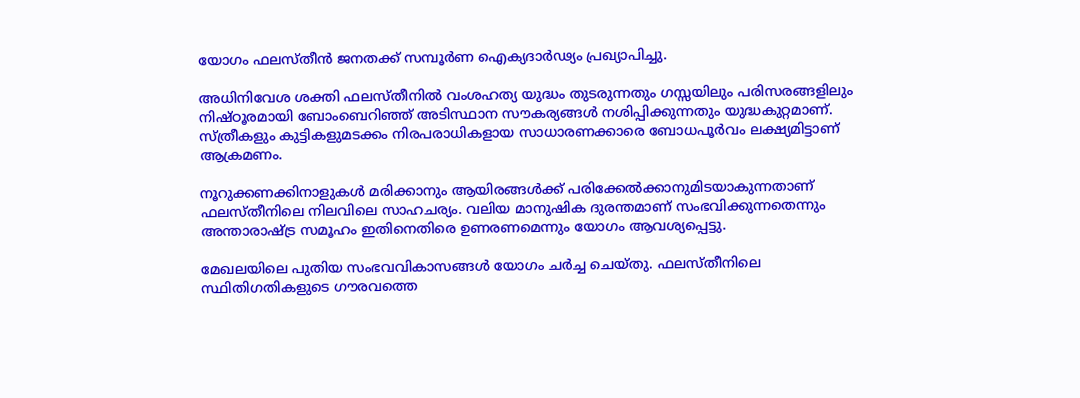യോഗം ഫലസ്തീൻ ജനതക്ക് സമ്പൂര്‍ണ ഐക്യദാര്‍ഢ്യം പ്രഖ്യാപിച്ചു.

അധിനിവേശ ശക്തി ഫലസ്തീനില്‍ വംശഹത്യ യുദ്ധം തുടരുന്നതും ഗസ്സയിലും പരിസരങ്ങളിലും നിഷ്ഠൂരമായി ബോംബെറിഞ്ഞ് അടിസ്ഥാന സൗകര്യങ്ങള്‍ നശിപ്പിക്കുന്നതും യുദ്ധകുറ്റമാണ്. സ്ത്രീകളും കുട്ടികളുമടക്കം നിരപരാധികളായ സാധാരണക്കാരെ ബോധപൂര്‍വം ലക്ഷ്യമിട്ടാണ് ആക്രമണം.

നൂറുക്കണക്കിനാളുകള്‍ മരിക്കാനും ആയിരങ്ങള്‍ക്ക് പരിക്കേല്‍ക്കാനുമിടയാകുന്നതാണ് ഫലസ്തീനിലെ നിലവിലെ സാഹചര്യം. വലിയ മാനുഷിക ദുരന്തമാണ് സംഭവിക്കുന്നതെന്നും അന്താരാഷ്ട്ര സമൂഹം ഇതിനെതിരെ ഉണരണമെന്നും യോഗം ആവശ്യപ്പെട്ടു.

മേഖലയിലെ പുതിയ സംഭവവികാസങ്ങള്‍ യോഗം ചര്‍ച്ച ചെയ്‌തു. ഫലസ്തീനിലെ സ്ഥിതിഗതികളുടെ ഗൗരവത്തെ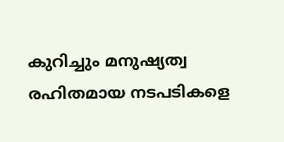കുറിച്ചും മനുഷ്യത്വ രഹിതമായ നടപടികളെ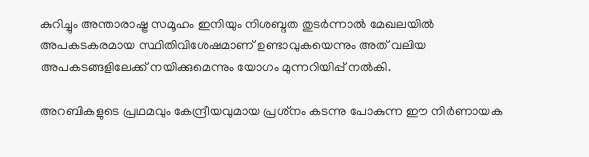കുറിച്ചും അന്താരാഷ്ട്ര സമൂഹം ഇനിയും നിശബ്ദത തുടര്‍ന്നാല്‍ മേഖലയില്‍ അപകടകരമായ സ്ഥിതിവിശേഷമാണ് ഉണ്ടാവുകയെന്നും അത് വലിയ അപകടങ്ങളിലേക്ക് നയിക്കുമെന്നും യോഗം മുന്നറിയിപ്പ് നല്‍കി.

അറബികളുടെ പ്രഥമവും കേന്ദ്രീയവുമായ പ്രശ്‌നം കടന്നു പോകുന്ന ഈ നിര്‍ണായക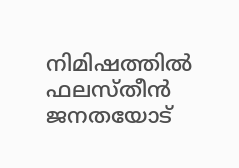നിമിഷത്തില്‍ ഫലസ്തീൻ ജനതയോട്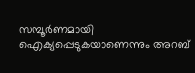സമ്പൂര്‍ണമായി ഐക്യപ്പെടുകയാണെന്നും അറബ്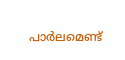പാര്‍ലമെണ്ട്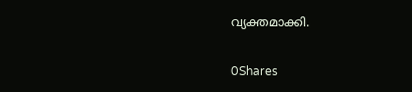വ്യക്തമാക്കി.

0Shares